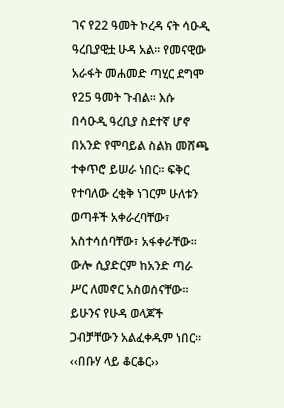ገና የ22 ዓመት ኮረዳ ናት ሳዑዲ ዓረቢያዊቷ ሁዳ አል፡፡ የመናዊው አራፋት መሐመድ ጣሂር ደግሞ የ25 ዓመት ጉብል፡፡ እሱ በሳዑዲ ዓረቢያ ስደተኛ ሆኖ በአንድ የሞባይል ስልክ መሸጫ ተቀጥሮ ይሠራ ነበር፡፡ ፍቅር የተባለው ረቂቅ ነገርም ሁለቱን ወጣቶች አቀራረባቸው፣ አስተሳሰባቸው፣ አፋቀራቸው፡፡ ውሎ ሲያድርም ከአንድ ጣራ ሥር ለመኖር አስወሰናቸው፡፡ ይሁንና የሁዳ ወላጆች ጋብቻቸውን አልፈቀዱም ነበር፡፡ ‹‹በቡሃ ላይ ቆርቆር››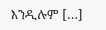እንዲሉም […]